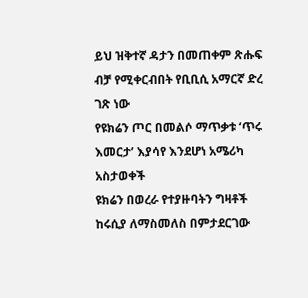ይህ ዝቅተኛ ዳታን በመጠቀም ጽሑፍ ብቻ የሚቀርብበት የቢቢሲ አማርኛ ድረ ገጽ ነው
የዩክሬን ጦር በመልሶ ማጥቃቱ ‘ጥሩ እመርታ’ እያሳየ እንደሆነ አሜሪካ አስታወቀች
ዩክሬን በወረራ የተያዙባትን ግዛቶች ከሩሲያ ለማስመለስ በምታደርገው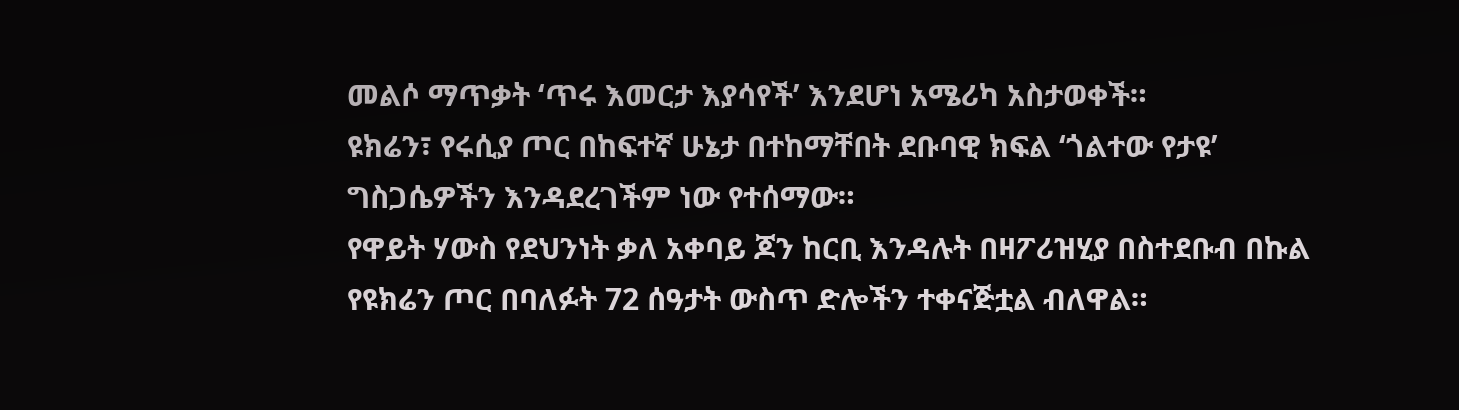መልሶ ማጥቃት ‘ጥሩ እመርታ እያሳየች’ እንደሆነ አሜሪካ አስታወቀች።
ዩክሬን፣ የሩሲያ ጦር በከፍተኛ ሁኔታ በተከማቸበት ደቡባዊ ክፍል ‘ጎልተው የታዩ’ ግስጋሴዎችን እንዳደረገችም ነው የተሰማው።
የዋይት ሃውስ የደህንነት ቃለ አቀባይ ጆን ከርቢ እንዳሉት በዛፖሪዝሂያ በስተደቡብ በኩል የዩክሬን ጦር በባለፉት 72 ሰዓታት ውስጥ ድሎችን ተቀናጅቷል ብለዋል።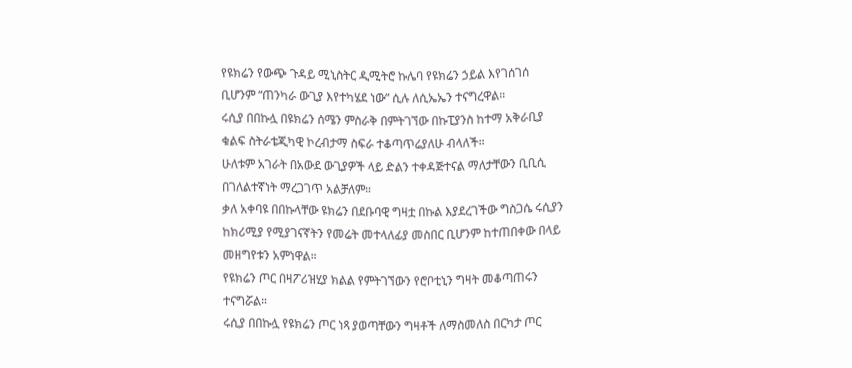የዩክሬን የውጭ ጉዳይ ሚኒስትር ዲሚትሮ ኩሌባ የዩክሬን ኃይል እየገሰገሰ ቢሆንም “ጠንካራ ውጊያ እየተካሄደ ነው” ሲሉ ለሲኤኤን ተናግረዋል።
ሩሲያ በበኩሏ በዩክሬን ሰሜን ምስራቅ በምትገኘው በኩፒያንስ ከተማ አቅራቢያ ቁልፍ ስትራቴጂካዊ ኮረብታማ ስፍራ ተቆጣጥሬያለሁ ብላለች።
ሁለቱም አገራት በአውደ ውጊያዎች ላይ ድልን ተቀዳጅተናል ማለታቸውን ቢቢሲ በገለልተኛነት ማረጋገጥ አልቻለም።
ቃለ አቀባዩ በበኩላቸው ዩክሬን በደቡባዊ ግዛቷ በኩል እያደረገችው ግስጋሴ ሩሲያን ከክሪሚያ የሚያገናኛትን የመሬት መተላለፊያ መስበር ቢሆንም ከተጠበቀው በላይ መዘግየቱን አምነዋል።
የዩክሬን ጦር በዛፖሪዝሂያ ክልል የምትገኘውን የሮቦቲኒን ግዛት መቆጣጠሩን ተናግሯል።
ሩሲያ በበኩሏ የዩክሬን ጦር ነጻ ያወጣቸውን ግዛቶች ለማስመለስ በርካታ ጦር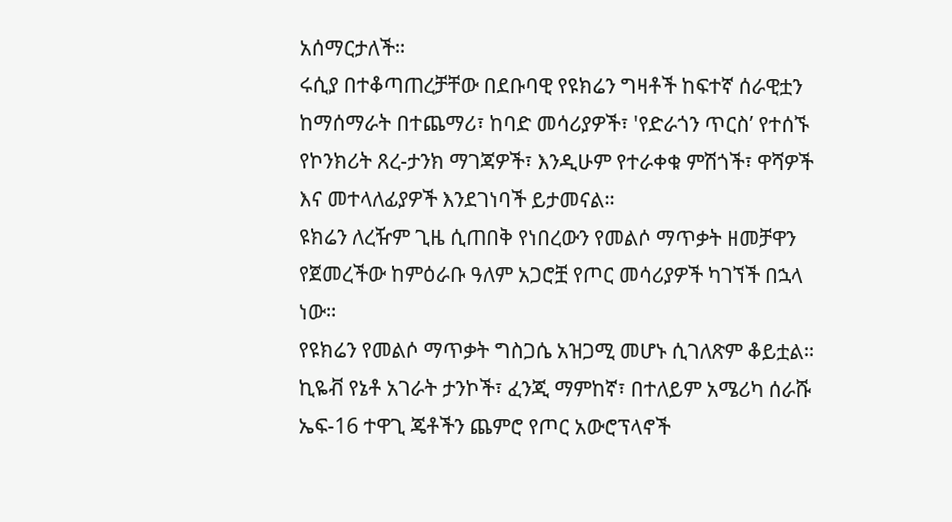አሰማርታለች።
ሩሲያ በተቆጣጠረቻቸው በደቡባዊ የዩክሬን ግዛቶች ከፍተኛ ሰራዊቷን ከማሰማራት በተጨማሪ፣ ከባድ መሳሪያዎች፣ 'የድራጎን ጥርስ’ የተሰኙ የኮንክሪት ጸረ-ታንክ ማገጃዎች፣ እንዲሁም የተራቀቁ ምሽጎች፣ ዋሻዎች እና መተላለፊያዎች እንደገነባች ይታመናል።
ዩክሬን ለረዥም ጊዜ ሲጠበቅ የነበረውን የመልሶ ማጥቃት ዘመቻዋን የጀመረችው ከምዕራቡ ዓለም አጋሮቿ የጦር መሳሪያዎች ካገኘች በኋላ ነው።
የዩክሬን የመልሶ ማጥቃት ግስጋሴ አዝጋሚ መሆኑ ሲገለጽም ቆይቷል።
ኪዬቭ የኔቶ አገራት ታንኮች፣ ፈንጂ ማምከኛ፣ በተለይም አሜሪካ ሰራሹ ኤፍ-16 ተዋጊ ጄቶችን ጨምሮ የጦር አውሮፕላኖች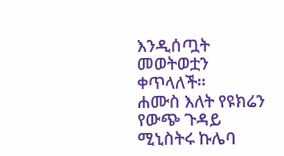እንዲሰጧት መወትወቷን ቀጥላለች።
ሐሙስ እለት የዩክሬን የውጭ ጉዳይ ሚኒስትሩ ኩሌባ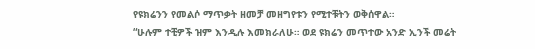የዩክሬንን የመልሶ ማጥቃት ዘመቻ መዘግየቱን የሚተቹትን ወቅሰዋል።
“ሁሉም ተቺዎች ዝም እንዲሉ እመክራለሁ። ወደ ዩክሬን መጥተው አንድ ኢንች መሬት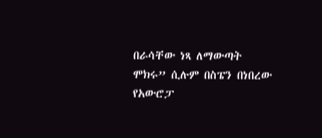በራሳቸው ነጻ ለማውጣት ሞክሩ” ሲሉም በስፔን በነበረው የአውሮፓ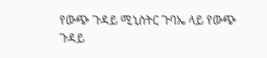የውጭ ጉዳይ ሚኒስትር ጉባኤ ላይ የውጭ ጉዳይ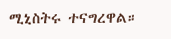ሚኒስትሩ ተናግረዋል።